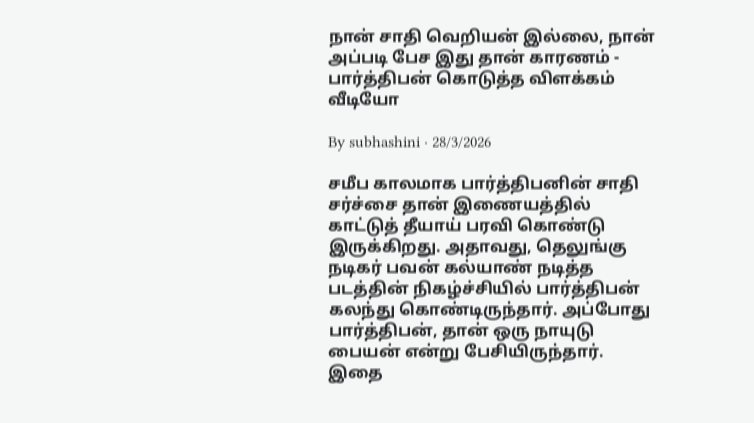நான் சாதி வெறியன் இல்லை, நான் அப்படி பேச இது தான் காரணம் - பார்த்திபன் கொடுத்த விளக்கம் வீடியோ

By subhashini · 28/3/2026

சமீப காலமாக பார்த்திபனின் சாதி சர்ச்சை தான் இணையத்தில் காட்டுத் தீயாய் பரவி கொண்டு இருக்கிறது. அதாவது, தெலுங்கு நடிகர் பவன் கல்யாண் நடித்த படத்தின் நிகழ்ச்சியில் பார்த்திபன் கலந்து கொண்டிருந்தார். அப்போது பார்த்திபன், தான் ஒரு நாயுடு பையன் என்று பேசியிருந்தார். இதை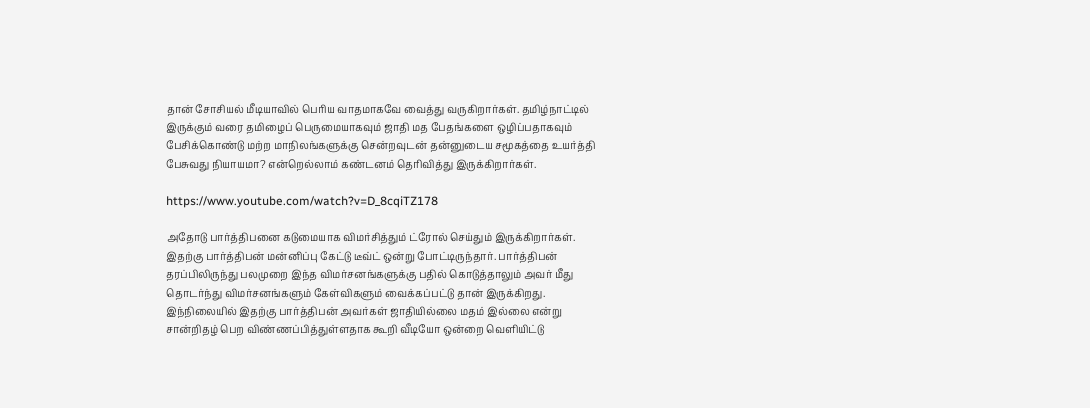தான் சோசியல் மீடியாவில் பெரிய வாதமாகவே வைத்து வருகிறார்கள். தமிழ்நாட்டில் இருக்கும் வரை தமிழைப் பெருமையாகவும் ஜாதி மத பேதங்களை ஒழிப்பதாகவும் பேசிக்கொண்டு மற்ற மாநிலங்களுக்கு சென்றவுடன் தன்னுடைய சமூகத்தை உயர்த்தி பேசுவது நியாயமா? என்றெல்லாம் கண்டனம் தெரிவித்து இருக்கிறார்கள்.

https://www.youtube.com/watch?v=D_8cqiTZ178

அதோடு பார்த்திபனை கடுமையாக விமர்சித்தும் ட்ரோல் செய்தும் இருக்கிறார்கள். இதற்கு பார்த்திபன் மன்னிப்பு கேட்டு டீவ்ட் ஒன்று போட்டிருந்தார். பார்த்திபன் தரப்பிலிருந்து பலமுறை இந்த விமர்சனங்களுக்கு பதில் கொடுத்தாலும் அவர் மீது தொடர்ந்து விமர்சனங்களும் கேள்விகளும் வைக்கப்பட்டு தான் இருக்கிறது. இந்நிலையில் இதற்கு பார்த்திபன் அவர்கள் ஜாதியில்லை மதம் இல்லை என்று சான்றிதழ் பெற விண்ணப்பித்துள்ளதாக கூறி வீடியோ ஒன்றை வெளியிட்டு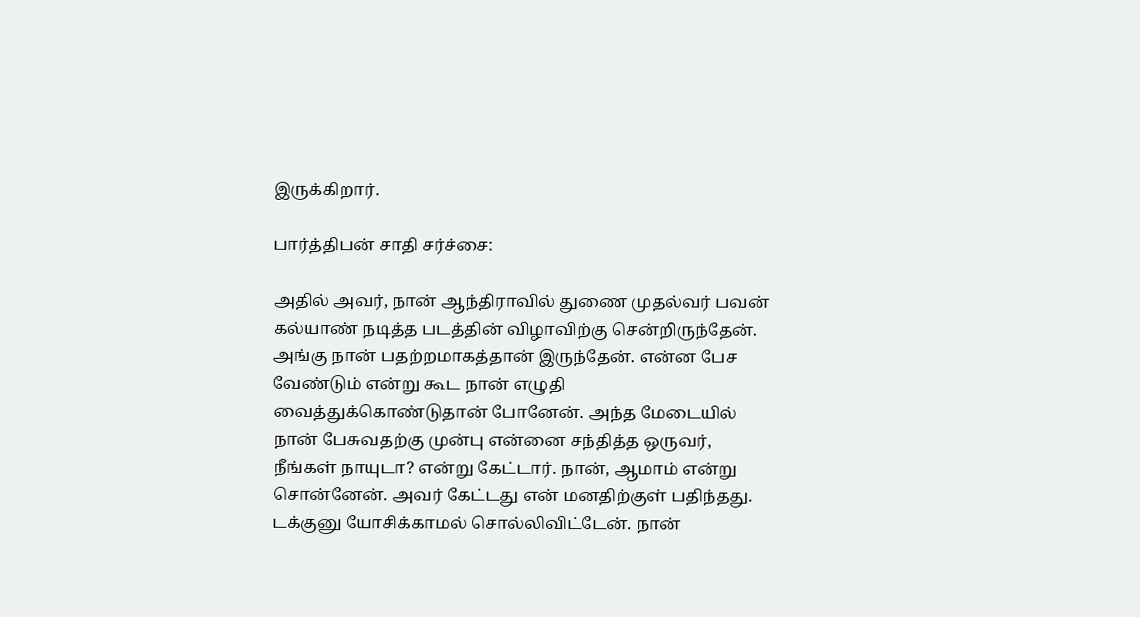இருக்கிறார்.

பார்த்திபன் சாதி சர்ச்சை:

அதில் அவர், நான் ஆந்திராவில் துணை முதல்வர் பவன் கல்யாண் நடித்த படத்தின் விழாவிற்கு சென்றிருந்தேன். அங்கு நான் பதற்றமாகத்தான் இருந்தேன். என்ன பேச வேண்டும் என்று கூட நான் எழுதி வைத்துக்கொண்டுதான் போனேன். அந்த மேடையில் நான் பேசுவதற்கு முன்பு என்னை சந்தித்த ஒருவர், நீங்கள் நாயுடா? என்று கேட்டார். நான், ஆமாம் என்று சொன்னேன். அவர் கேட்டது என் மனதிற்குள் பதிந்தது.
டக்குனு யோசிக்காமல் சொல்லிவிட்டேன். நான்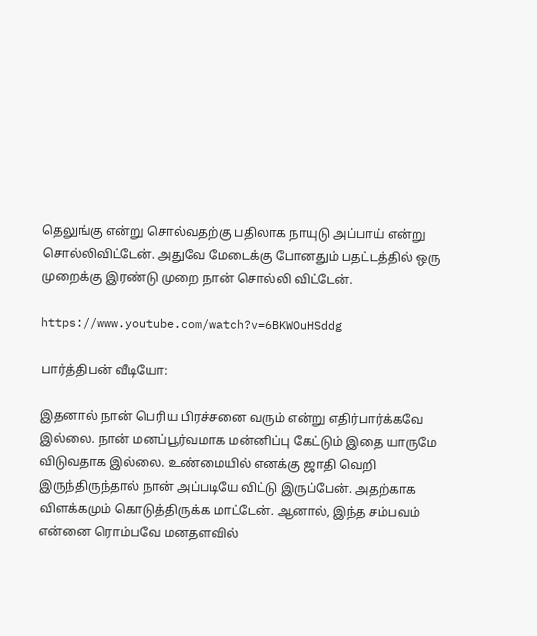தெலுங்கு என்று சொல்வதற்கு பதிலாக நாயுடு அப்பாய் என்று சொல்லிவிட்டேன். அதுவே மேடைக்கு போனதும் பதட்டத்தில் ஒரு முறைக்கு இரண்டு முறை நான் சொல்லி விட்டேன்.

https://www.youtube.com/watch?v=6BKWOuHSddg

பார்த்திபன் வீடியோ:

இதனால் நான் பெரிய பிரச்சனை வரும் என்று எதிர்பார்க்கவே இல்லை. நான் மனப்பூர்வமாக மன்னிப்பு கேட்டும் இதை யாருமே விடுவதாக இல்லை. உண்மையில் எனக்கு ஜாதி வெறி இருந்திருந்தால் நான் அப்படியே விட்டு இருப்பேன். அதற்காக விளக்கமும் கொடுத்திருக்க மாட்டேன். ஆனால், இந்த சம்பவம்
என்னை ரொம்பவே மனதளவில்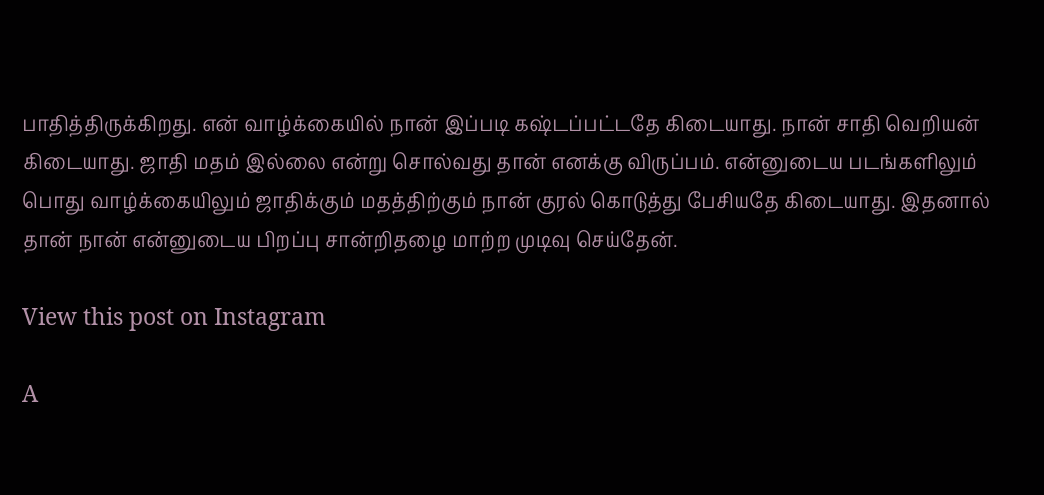பாதித்திருக்கிறது. என் வாழ்க்கையில் நான் இப்படி கஷ்டப்பட்டதே கிடையாது. நான் சாதி வெறியன் கிடையாது. ஜாதி மதம் இல்லை என்று சொல்வது தான் எனக்கு விருப்பம். என்னுடைய படங்களிலும் பொது வாழ்க்கையிலும் ஜாதிக்கும் மதத்திற்கும் நான் குரல் கொடுத்து பேசியதே கிடையாது. இதனால் தான் நான் என்னுடைய பிறப்பு சான்றிதழை மாற்ற முடிவு செய்தேன்.

View this post on Instagram

A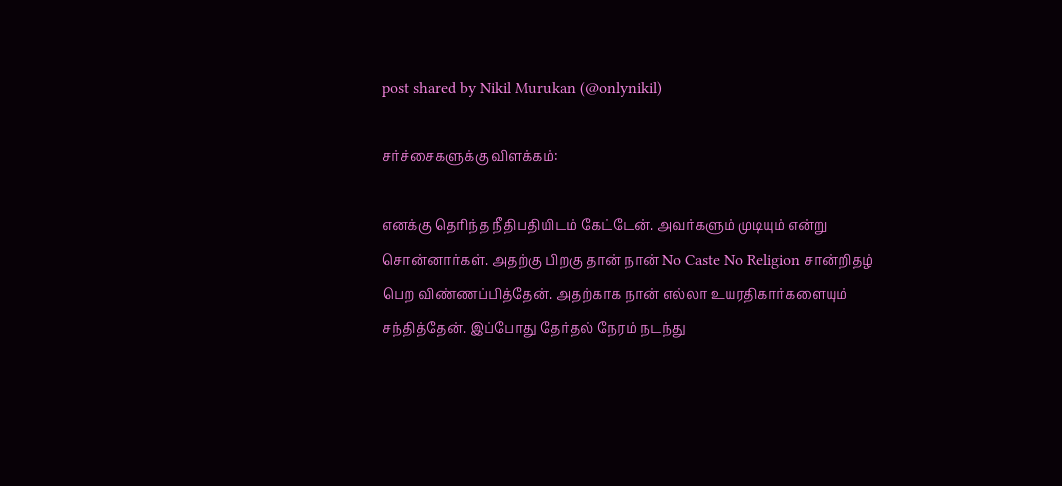post shared by Nikil Murukan (@onlynikil)

சர்ச்சைகளுக்கு விளக்கம்:

எனக்கு தெரிந்த நீதிபதியிடம் கேட்டேன். அவர்களும் முடியும் என்று சொன்னார்கள். அதற்கு பிறகு தான் நான் No Caste No Religion சான்றிதழ் பெற விண்ணப்பித்தேன். அதற்காக நான் எல்லா உயரதிகார்களையும் சந்தித்தேன். இப்போது தேர்தல் நேரம் நடந்து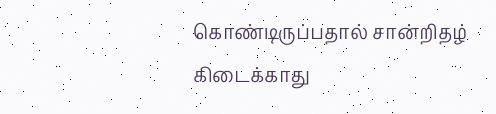கொண்டிருப்பதால் சான்றிதழ் கிடைக்காது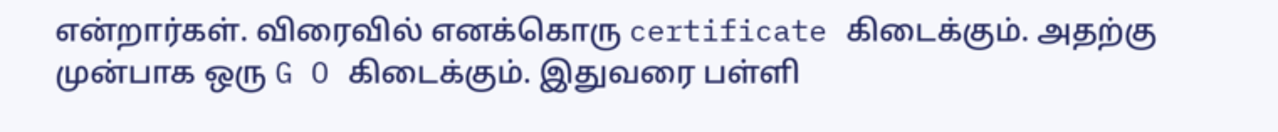என்றார்கள். விரைவில் எனக்கொரு certificate கிடைக்கும். அதற்கு முன்பாக ஒரு G O கிடைக்கும். இதுவரை பள்ளி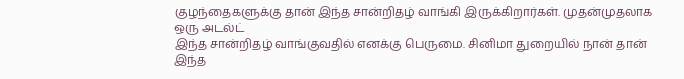குழந்தைகளுக்கு தான் இந்த சான்றிதழ் வாங்கி இருக்கிறார்கள். முதன்முதலாக ஒரு அடல்ட்
இந்த சான்றிதழ் வாங்குவதில் எனக்கு பெருமை. சினிமா துறையில் நான் தான் இந்த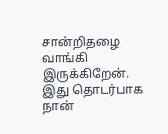சான்றிதழை வாங்கி இருக்கிறேன். இது தொடர்பாக நான்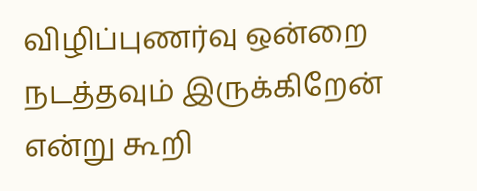விழிப்புணர்வு ஒன்றை நடத்தவும் இருக்கிறேன் என்று கூறி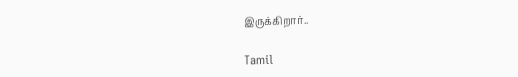இருக்கிறார்..

Tamil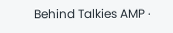Behind Talkies AMP ·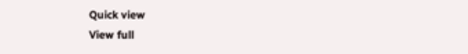Quick view
View full